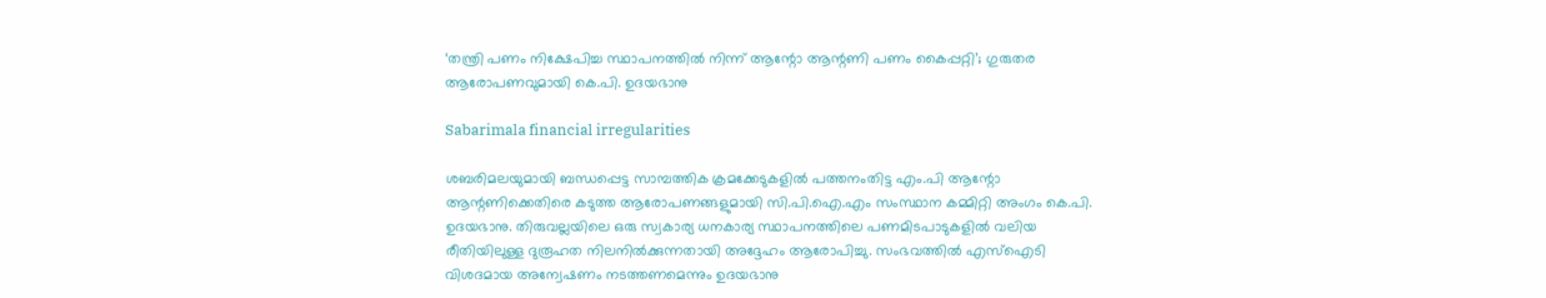‘തന്ത്രി പണം നിക്ഷേപിച്ച സ്ഥാപനത്തിൽ നിന്ന് ആന്റോ ആന്റണി പണം കൈപ്പറ്റി’; ഗുരുതര ആരോപണവുമായി കെ.പി. ഉദയഭാനു

Sabarimala financial irregularities

ശബരിമലയുമായി ബന്ധപ്പെട്ട സാമ്പത്തിക ക്രമക്കേടുകളിൽ പത്തനംതിട്ട എം.പി ആന്റോ ആന്റണിക്കെതിരെ കടുത്ത ആരോപണങ്ങളുമായി സി.പി.ഐ.എം സംസ്ഥാന കമ്മിറ്റി അംഗം കെ.പി. ഉദയഭാനു. തിരുവല്ലയിലെ ഒരു സ്വകാര്യ ധനകാര്യ സ്ഥാപനത്തിലെ പണമിടപാടുകളിൽ വലിയ രീതിയിലുള്ള ദുരൂഹത നിലനിൽക്കുന്നതായി അദ്ദേഹം ആരോപിച്ചു. സംഭവത്തിൽ എസ്ഐടി വിശദമായ അന്വേഷണം നടത്തണമെന്നും ഉദയഭാനു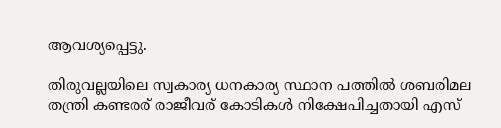ആവശ്യപ്പെട്ടു.

തിരുവല്ലയിലെ സ്വകാര്യ ധനകാര്യ സ്ഥാന പത്തിൽ ശബരിമല തന്ത്രി കണ്ടരര് രാജീവര് കോടികൾ നിക്ഷേപിച്ചതായി എസ്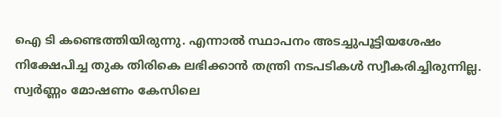ഐ ടി കണ്ടെത്തിയിരുന്നു. എന്നാൽ സ്ഥാപനം അടച്ചുപൂട്ടിയശേഷം നിക്ഷേപിച്ച തുക തിരികെ ലഭിക്കാൻ തന്ത്രി നടപടികൾ സ്വീകരിച്ചിരുന്നില്ല. സ്വർണ്ണം മോഷണം കേസിലെ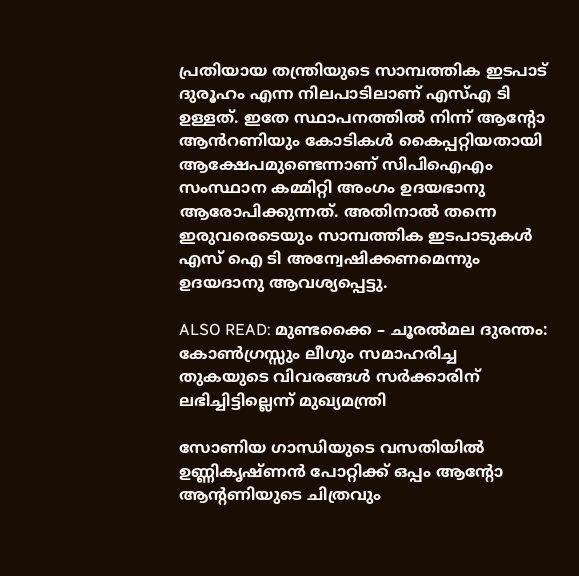പ്രതിയായ തന്ത്രിയുടെ സാമ്പത്തിക ഇടപാട് ദുരൂഹം എന്ന നിലപാടിലാണ് എസ്എ ടി ഉള്ളത്. ഇതേ സ്ഥാപനത്തിൽ നിന്ന് ആന്റോ ആൻറണിയും കോടികൾ കൈപ്പറ്റിയതായി ആക്ഷേപമുണ്ടെന്നാണ് സിപിഐഎം സംസ്ഥാന കമ്മിറ്റി അംഗം ഉദയഭാനു ആരോപിക്കുന്നത്. അതിനാൽ തന്നെ ഇരുവരെടെയും സാമ്പത്തിക ഇടപാടുകൾ എസ് ഐ ടി അന്വേഷിക്കണമെന്നും ഉദയദാനു ആവശ്യപ്പെട്ടു.

ALSO READ: മുണ്ടക്കൈ – ചൂരൽമല ദുരന്തം: കോൺഗ്രസ്സും ലീഗും സമാഹരിച്ച തുകയുടെ വിവരങ്ങൾ സർക്കാരിന് ലഭിച്ചിട്ടില്ലെന്ന് മുഖ്യമന്ത്രി

സോണിയ ഗാന്ധിയുടെ വസതിയിൽ ഉണ്ണികൃഷ്ണൻ പോറ്റിക്ക് ഒപ്പം ആൻ്റോ ആൻ്റണിയുടെ ചിത്രവും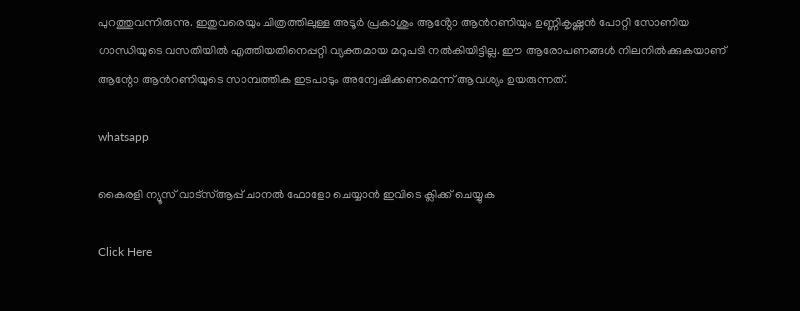പുറത്തുവന്നിരുന്നു. ഇതുവരെയും ചിത്രത്തിലുള്ള അടൂർ പ്രകാശും ആൻ്റോ ആൻറണിയും ഉണ്ണികൃഷ്ണൻ പോറ്റി സോണിയ ഗാന്ധിയുടെ വസതിയിൽ എത്തിയതിനെപ്പറ്റി വ്യക്തമായ മറുപടി നൽകിയിട്ടില്ല. ഈ ആരോപണങ്ങൾ നിലനിൽക്കുകയാണ് ആന്റോ ആൻറണിയുടെ സാമ്പത്തിക ഇടപാടും അന്വേഷിക്കണമെന്ന് ആവശ്യം ഉയരുന്നത്.

whatsapp

കൈരളി ന്യൂസ് വാട്‌സ്ആപ്പ് ചാനല്‍ ഫോളോ ചെയ്യാന്‍ ഇവിടെ ക്ലിക്ക് ചെയ്യുക

Click Here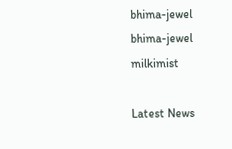bhima-jewel
bhima-jewel
milkimist

Latest News